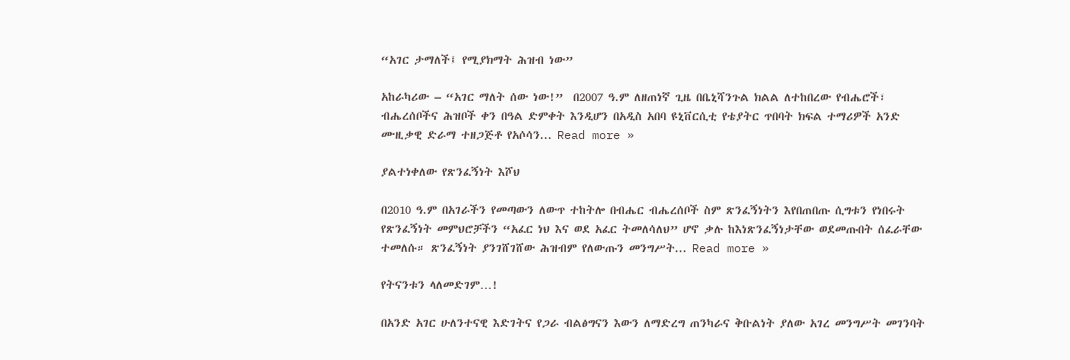“አገር ታማለች፤ የሚያክማት ሕዝብ ነው”

አከራካሪው – “አገር ማለት ሰው ነው!”  በ2007 ዓ.ም ለዘጠነኛ ጊዜ በቤኒሻንጉል ክልል ለተከበረው የብሔሮች፣ ብሔረሰቦችና ሕዝቦች ቀን በዓል ድምቀት እንዲሆን በአዲስ አበባ ዩኒቨርሲቲ የቴያትር ጥበባት ክፍል ተማሪዎች አንድ ሙዚቃዊ ድራማ ተዘጋጅቶ የአሶሳን... Read more »

ያልተነቀለው የጽንፈኝነት እሾህ

በ2010 ዓ.ም በአገራችን የመጣውን ለውጥ ተከትሎ በብሔር ብሔረሰቦች ስም ጽንፈኝነትን እየበጠበጡ ሲግቱን የነበሩት የጽንፈኝነት መምህሮቻችን “አፈር ነህ እና ወደ አፈር ትመለሳለህ” ሆኖ ቃሉ ከእነጽንፈኝነታቸው ወደመጡበት ሰፈራቸው ተመለሱ። ጽንፈኝነት ያንገሸገሸው ሕዝብም የለውጡን መንግሥት... Read more »

የትናንቱን ላለመድገም…!

በአንድ አገር ሁለንተናዊ እድገትና የጋራ ብልፅግናን እውን ለማድረግ ጠንካራና ቅቡልነት ያለው አገረ መንግሥት መገንባት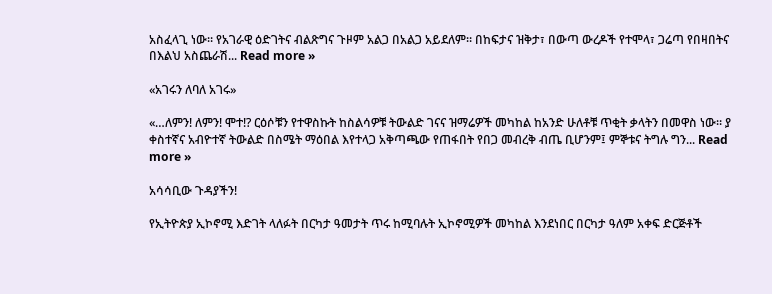አስፈላጊ ነው። የአገራዊ ዕድገትና ብልጽግና ጉዞም አልጋ በአልጋ አይደለም። በከፍታና ዝቅታ፣ በውጣ ውረዶች የተሞላ፣ ጋሬጣ የበዛበትና በእልህ አስጨራሽ... Read more »

«አገሩን ለባለ አገሩ»

«…ለምን! ለምን! ሞተ!? ርዕሶቹን የተዋስኩት ከስልሳዎቹ ትውልድ ገናና ዝማሬዎች መካከል ከአንድ ሁለቶቹ ጥቂት ቃላትን በመዋስ ነው። ያ ቀስተኛና አብዮተኛ ትውልድ በስሜት ማዕበል እየተላጋ አቅጣጫው የጠፋበት የበጋ መብረቅ ብጤ ቢሆንም፤ ምኞቱና ትግሉ ግን... Read more »

አሳሳቢው ጉዳያችን!

የኢትዮጵያ ኢኮኖሚ እድገት ላለፉት በርካታ ዓመታት ጥሩ ከሚባሉት ኢኮኖሚዎች መካከል እንደነበር በርካታ ዓለም አቀፍ ድርጅቶች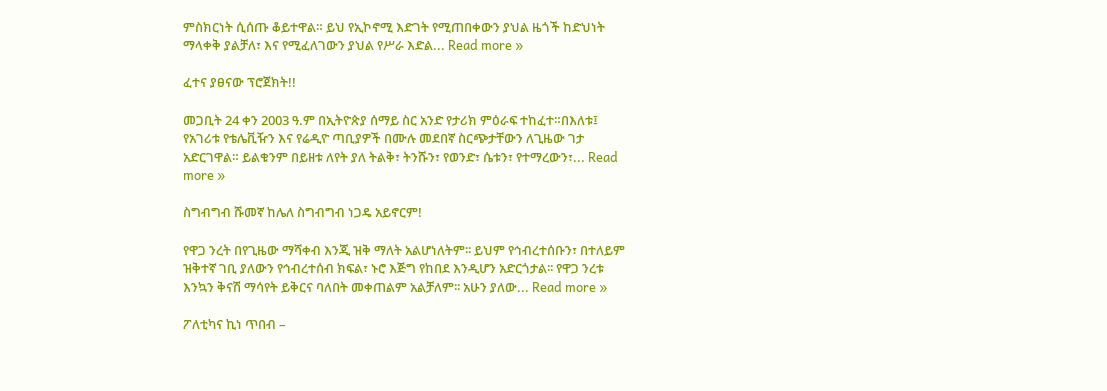ምስክርነት ሲሰጡ ቆይተዋል። ይህ የኢኮኖሚ እድገት የሚጠበቀውን ያህል ዜጎች ከድህነት ማላቀቅ ያልቻለ፣ እና የሚፈለገውን ያህል የሥራ እድል... Read more »

ፈተና ያፀናው ፕሮጀክት!!

መጋቢት 24 ቀን 2003 ዓ.ም በኢትዮጵያ ሰማይ ስር አንድ የታሪክ ምዕራፍ ተከፈተ።በእለቱ፤ የአገሪቱ የቴሌቪዥን እና የሬዲዮ ጣቢያዎች በሙሉ መደበኛ ስርጭታቸውን ለጊዜው ገታ አድርገዋል። ይልቁንም በይዘቱ ለየት ያለ ትልቅ፣ ትንሹን፣ የወንድ፣ ሴቱን፣ የተማረውን፣... Read more »

ስግብግብ ሹመኛ ከሌለ ስግብግብ ነጋዴ አይኖርም!

የዋጋ ንረት በየጊዜው ማሻቀብ እንጂ ዝቅ ማለት አልሆነለትም፡፡ ይህም የኅብረተሰቡን፣ በተለይም ዝቅተኛ ገቢ ያለውን የኅብረተሰብ ክፍል፣ ኑሮ እጅግ የከበደ እንዲሆን አድርጎታል፡፡ የዋጋ ንረቱ እንኳን ቅናሽ ማሳየት ይቅርና ባለበት መቀጠልም አልቻለም፡፡ አሁን ያለው... Read more »

ፖለቲካና ኪነ ጥበብ –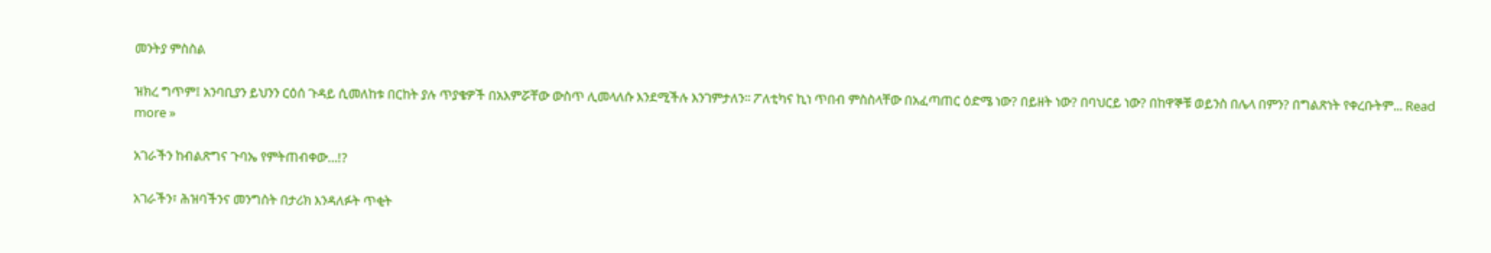መንትያ ምስስል

ዝክረ ግጥም፤ አንባቢያን ይህንን ርዕሰ ጉዳይ ሲመለከቱ በርከት ያሉ ጥያቄዎች በአእምሯቸው ውስጥ ሊመላለሱ እንደሚችሉ እንገምታለን፡፡ ፖለቲካና ኪነ ጥበብ ምስስላቸው በአፈጣጠር ዕድሜ ነው? በይዘት ነው? በባህርይ ነው? በከዋኞቹ ወይንስ በሌላ በምን? በግልጽነት የቀረቡትም... Read more »

አገራችን ከብልጽግና ጉባኤ የምትጠብቀው…!?

አገራችን፣ ሕዝባችንና መንግስት በታሪክ እንዳለፉት ጥቂት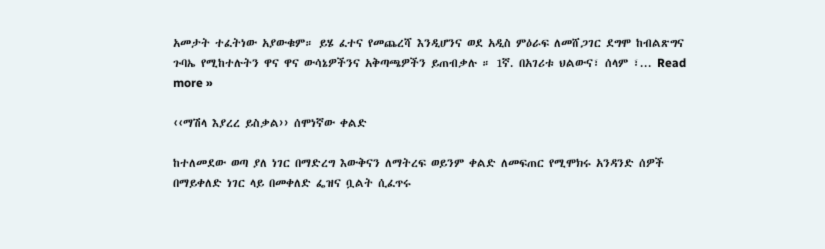አመታት ተፈትነው አያውቁም። ይሄ ፈተና የመጨረሻ እንዲሆንና ወደ አዲስ ምዕራፍ ለመሸጋገር ደግሞ ከብልጽግና ጉባኤ የሚከተሉትን ዋና ዋና ውሳኔዎችንና አቅጣጫዎችን ይጠብቃሉ ። 1ኛ. በአገሪቱ ህልውና፣ ሰላም ፣... Read more »

‹‹ማሽላ እያረረ ይስቃል›› ሰሞነኛው ቀልድ

ከተለመደው ወጣ ያለ ነገር በማድረግ እውቅናን ለማትረፍ ወይንም ቀልድ ለመፍጠር የሚሞክሩ አንዳንድ ሰዎች በማይቀለድ ነገር ላይ በመቀለድ ፌዝና ቧልት ሲፈጥሩ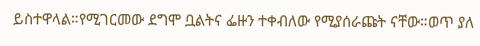ይስተዋላል።የሚገርመው ደግሞ ቧልትና ፌዙን ተቀብለው የሚያሰራጩት ናቸው።ወጥ ያለ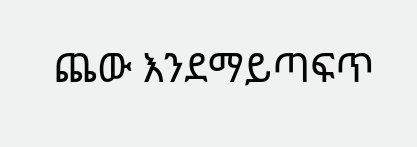ጨው እንደማይጣፍጥ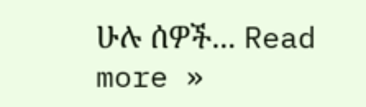ሁሉ ሰዎች... Read more »